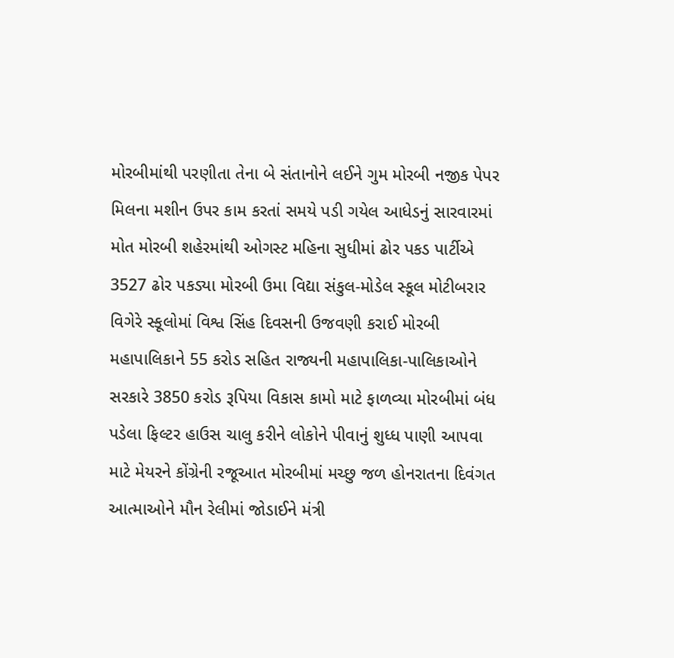મોરબીમાંથી પરણીતા તેના બે સંતાનોને લઈને ગુમ મોરબી નજીક પેપર મિલના મશીન ઉપર કામ કરતાં સમયે પડી ગયેલ આધેડનું સારવારમાં મોત મોરબી શહેરમાંથી ઓગસ્ટ મહિના સુધીમાં ઢોર પકડ પાર્ટીએ 3527 ઢોર પકડ્યા મોરબી ઉમા વિદ્યા સંકુલ-મોડેલ સ્કૂલ મોટીબરાર વિગેરે સ્કૂલોમાં વિશ્વ સિંહ દિવસની ઉજવણી કરાઈ મોરબી મહાપાલિકાને 55 કરોડ સહિત રાજ્યની મહાપાલિકા-પાલિકાઓને સરકારે 3850 કરોડ રૂપિયા વિકાસ કામો માટે ફાળવ્યા મોરબીમાં બંધ પડેલા ફિલ્ટર હાઉસ ચાલુ કરીને લોકોને પીવાનું શુધ્ધ પાણી આપવા માટે મેયરને કોંગ્રેની રજૂઆત મોરબીમાં મચ્છુ જળ હોનરાતના દિવંગત આત્માઓને મૌન રેલીમાં જોડાઈને મંત્રી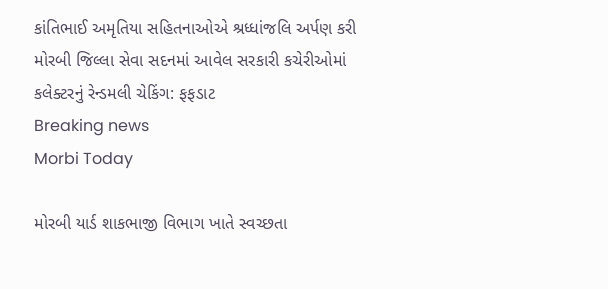કાંતિભાઈ અમૃતિયા સહિતનાઓએ શ્રધ્ધાંજલિ અર્પણ કરી મોરબી જિલ્લા સેવા સદનમાં આવેલ સરકારી કચેરીઓમાં કલેક્ટરનું રેન્ડમલી ચેકિંગ: ફફડાટ
Breaking news
Morbi Today

મોરબી યાર્ડ શાકભાજી વિભાગ ખાતે સ્વચ્છતા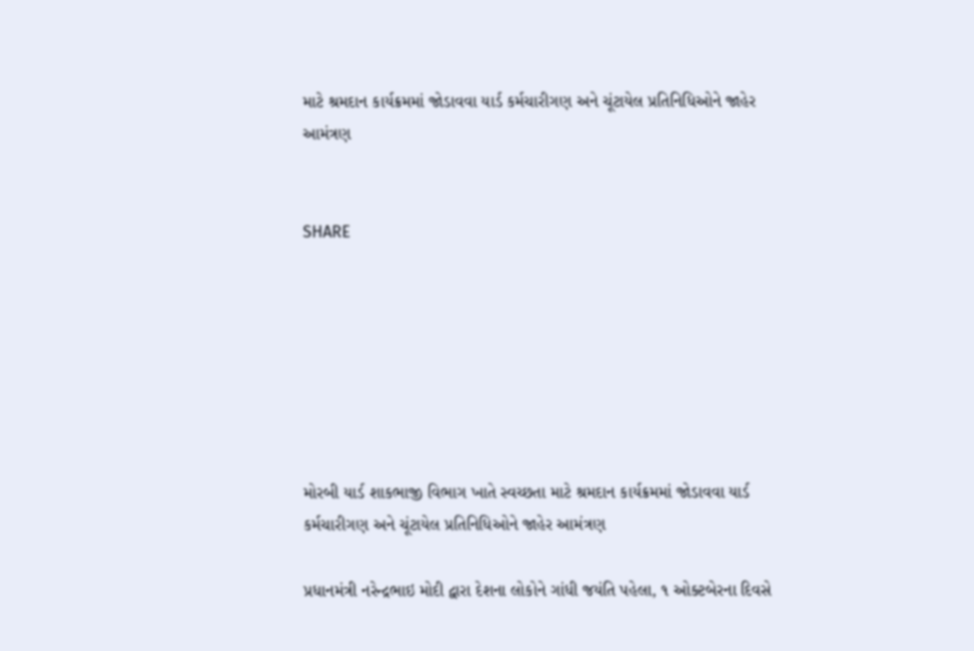માટે શ્રમદાન કાર્યક્રમમાં જોડાવવા યાર્ડ કર્મચારીગણ અને ચૂંટાયેલ પ્રતિનિધિઓને જાહેર આમંત્રણ


SHARE







મોરબી યાર્ડ શાકભાજી વિભાગ ખાતે સ્વચ્છતા માટે શ્રમદાન કાર્યક્રમમાં જોડાવવા યાર્ડ કર્મચારીગણ અને ચૂંટાયેલ પ્રતિનિધિઓને જાહેર આમંત્રણ

પ્રધાનમંત્રી નરેન્દ્રભાઇ મોદી દ્વારા દેશના લોકોને ગાંધી જયંતિ પહેલા, ૧ ઓક્ટબેરના દિવસે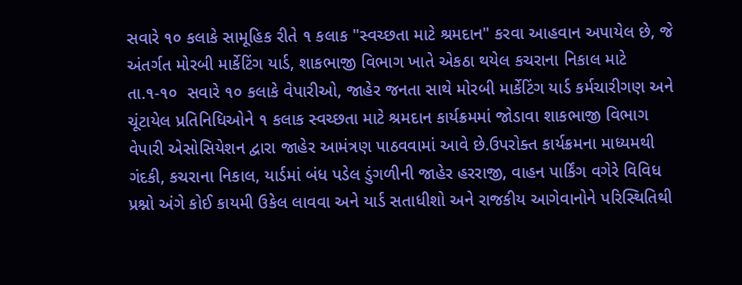સવારે ૧૦ કલાકે સામૂહિક રીતે ૧ કલાક "સ્વચ્છતા માટે શ્રમદાન" કરવા આહવાન અપાયેલ છે, જે અંતર્ગત મોરબી માર્કેટિંગ યાર્ડ, શાકભાજી વિભાગ ખાતે એકઠા થયેલ કચરાના નિકાલ માટે તા.૧-૧૦  સવારે ૧૦ કલાકે વેપારીઓ, જાહેર જનતા સાથે મોરબી માર્કેટિંગ યાર્ડ કર્મચારીગણ અને ચૂંટાયેલ પ્રતિનિધિઓને ૧ કલાક સ્વચ્છતા માટે શ્રમદાન કાર્યક્રમમાં જોડાવા શાકભાજી વિભાગ વેપારી એસોસિયેશન દ્વારા જાહેર આમંત્રણ પાઠવવામાં આવે છે.ઉપરોક્ત કાર્યક્રમના માધ્યમથી ગંદકી, કચરાના નિકાલ, યાર્ડમાં બંધ પડેલ ડુંગળીની જાહેર હરરાજી, વાહન પાર્કિંગ વગેરે વિવિધ પ્રશ્નો અંગે કોઈ કાયમી ઉકેલ લાવવા અને યાર્ડ સતાધીશો અને રાજકીય આગેવાનોને પરિસ્થિતિથી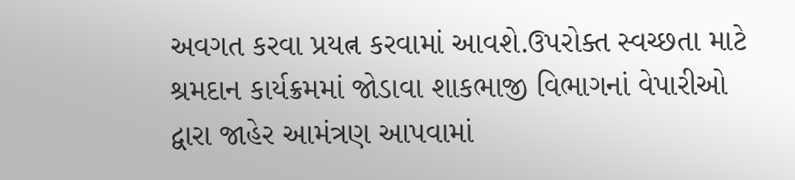અવગત કરવા પ્રયત્ન કરવામાં આવશે.ઉપરોક્ત સ્વચ્છતા માટે શ્રમદાન કાર્યક્રમમાં જોડાવા શાકભાજી વિભાગનાં વેપારીઓ દ્વારા જાહેર આમંત્રણ આપવામાં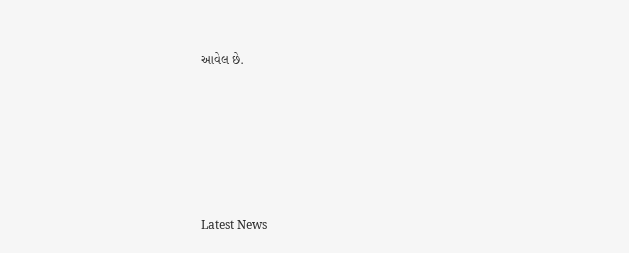આવેલ છે.






Latest News